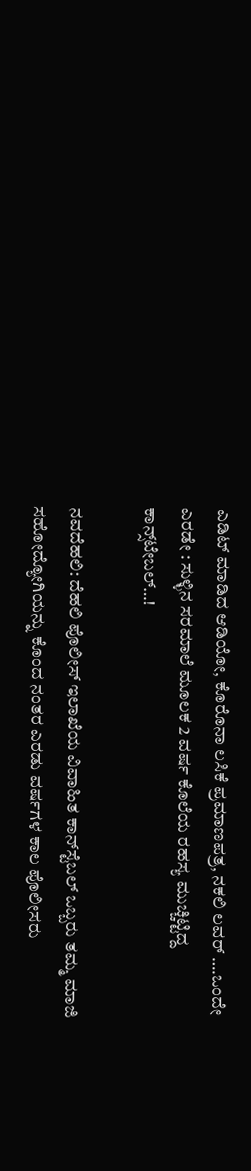ಎಡಿಟ್ ಮಾಡಿದ ಆಡಿಯೋ, ಕೊರೊನಾ ಲಸಿಕೆ ಪ್ರಮಾಣಪತ್ರ, ನಕಲಿ ಲವರ್‌ ….ಒಂದೇ ಎರಡೇ : ಸುಳ್ಳಿನ ಸರಮಾಲೆ ಮೂಲಕ 2 ವರ್ಷ ಕೊಲೆಯ ರಹಸ್ಯ ಮುಚ್ಚಿಟ್ಟಿದ್ದ ಕಾನ್ಸ್‌ಟೇಬಲ್…!

ನವದೆಹಲಿ: ದೆಹಲಿ ಪೊಲೀಸ್‌ ಇಲಾಖೆಯ ವಿವಾಹಿತ ಕಾನ್‌ಸ್ಟೆಬಲ್‌ ಒಬ್ಬರು ತಮ್ಮ ಮಾಜಿ ಸಹೋದ್ಯೋಗಿಯನ್ನು ಕೊಂದ ನಂತರ ಎರಡು ವರ್ಷಗಳ ಕಾಲ ಪೊಲೀಸರು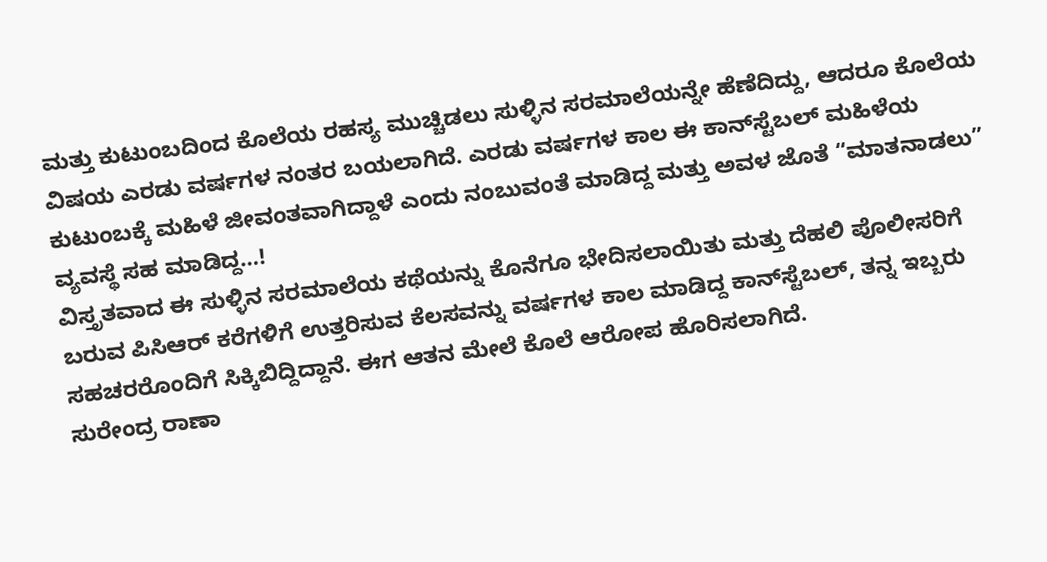ಮತ್ತು ಕುಟುಂಬದಿಂದ ಕೊಲೆಯ ರಹಸ್ಯ ಮುಚ್ಚಿಡಲು ಸುಳ್ಳಿನ ಸರಮಾಲೆಯನ್ನೇ ಹೆಣೆದಿದ್ದು, ಆದರೂ ಕೊಲೆಯ ವಿಷಯ ಎರಡು ವರ್ಷಗಳ ನಂತರ ಬಯಲಾಗಿದೆ. ಎರಡು ವರ್ಷಗಳ ಕಾಲ ಈ ಕಾನ್‌ಸ್ಟೆಬಲ್‌ ಮಹಿಳೆಯ ಕುಟುಂಬಕ್ಕೆ ಮಹಿಳೆ ಜೀವಂತವಾಗಿದ್ದಾಳೆ ಎಂದು ನಂಬುವಂತೆ ಮಾಡಿದ್ದ ಮತ್ತು ಅವಳ ಜೊತೆ “ಮಾತನಾಡಲು” ವ್ಯವಸ್ಥೆ ಸಹ ಮಾಡಿದ್ದ…!
ವಿಸ್ತೃತವಾದ ಈ ಸುಳ್ಳಿನ ಸರಮಾಲೆಯ ಕಥೆಯನ್ನು ಕೊನೆಗೂ ಭೇದಿಸಲಾಯಿತು ಮತ್ತು ದೆಹಲಿ ಪೊಲೀಸರಿಗೆ ಬರುವ ಪಿಸಿಆರ್ ಕರೆಗಳಿಗೆ ಉತ್ತರಿಸುವ ಕೆಲಸವನ್ನು ವರ್ಷಗಳ ಕಾಲ ಮಾಡಿದ್ದ ಕಾನ್‌ಸ್ಟೆಬಲ್, ತನ್ನ ಇಬ್ಬರು ಸಹಚರರೊಂದಿಗೆ ಸಿಕ್ಕಿಬಿದ್ದಿದ್ದಾನೆ. ಈಗ ಆತನ ಮೇಲೆ ಕೊಲೆ ಆರೋಪ ಹೊರಿಸಲಾಗಿದೆ.
ಸುರೇಂದ್ರ ರಾಣಾ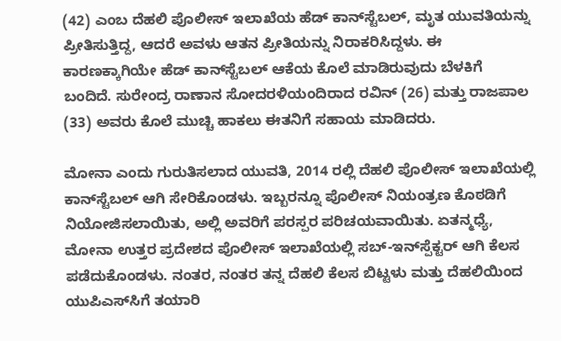(42) ಎಂಬ ದೆಹಲಿ ಪೊಲೀಸ್‌ ಇಲಾಖೆಯ ಹೆಡ್ ಕಾನ್‌ಸ್ಟೆಬಲ್, ಮೃತ ಯುವತಿಯನ್ನು ಪ್ರೀತಿಸುತ್ತಿದ್ದ, ಆದರೆ ಅವಳು ಆತನ ಪ್ರೀತಿಯನ್ನು ನಿರಾಕರಿಸಿದ್ದಳು. ಈ ಕಾರಣಕ್ಕಾಗಿಯೇ ಹೆಡ್ ಕಾನ್‌ಸ್ಟೆಬಲ್ ಆಕೆಯ ಕೊಲೆ ಮಾಡಿರುವುದು ಬೆಳಕಿಗೆ ಬಂದಿದೆ. ಸುರೇಂದ್ರ ರಾಣಾನ ಸೋದರಳಿಯಂದಿರಾದ ರವಿನ್ (26) ಮತ್ತು ರಾಜಪಾಲ (33) ಅವರು ಕೊಲೆ ಮುಚ್ಚಿ ಹಾಕಲು ಈತನಿಗೆ ಸಹಾಯ ಮಾಡಿದರು.

ಮೋನಾ ಎಂದು ಗುರುತಿಸಲಾದ ಯುವತಿ, 2014 ರಲ್ಲಿ ದೆಹಲಿ ಪೊಲೀಸ್‌ ಇಲಾಖೆಯಲ್ಲಿ ಕಾನ್‌ಸ್ಟೆಬಲ್ ಆಗಿ ಸೇರಿಕೊಂಡಳು. ಇಬ್ಬರನ್ನೂ ಪೊಲೀಸ್‌ ನಿಯಂತ್ರಣ ಕೊಠಡಿಗೆ ನಿಯೋಜಿಸಲಾಯಿತು, ಅಲ್ಲಿ ಅವರಿಗೆ ಪರಸ್ಪರ ಪರಿಚಯವಾಯಿತು. ಏತನ್ಮಧ್ಯೆ, ಮೋನಾ ಉತ್ತರ ಪ್ರದೇಶದ ಪೊಲೀಸ್‌ ಇಲಾಖೆಯಲ್ಲಿ ಸಬ್-ಇನ್‌ಸ್ಪೆಕ್ಟರ್ ಆಗಿ ಕೆಲಸ ಪಡೆದುಕೊಂಡಳು. ನಂತರ, ನಂತರ ತನ್ನ ದೆಹಲಿ ಕೆಲಸ ಬಿಟ್ಟಳು ಮತ್ತು ದೆಹಲಿಯಿಂದ ಯುಪಿಎಸ್‌ಸಿಗೆ ತಯಾರಿ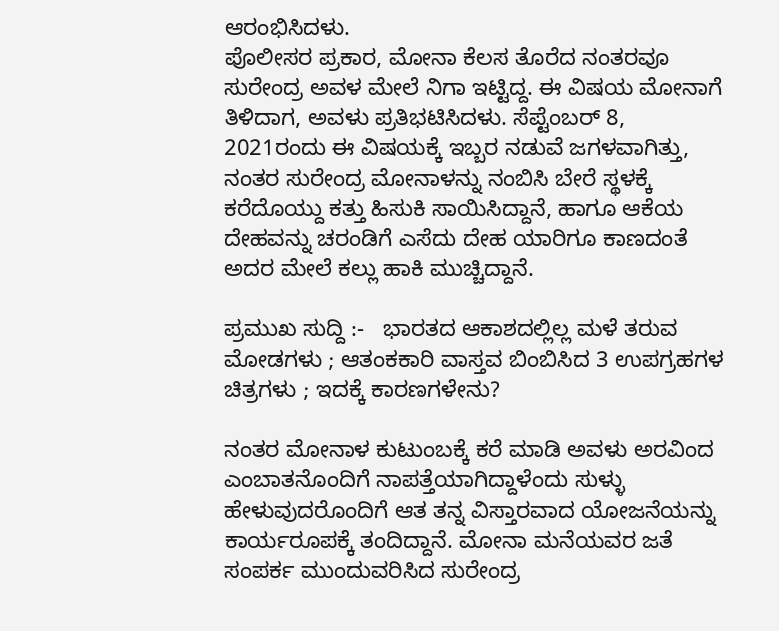ಆರಂಭಿಸಿದಳು.
ಪೊಲೀಸರ ಪ್ರಕಾರ, ಮೋನಾ ಕೆಲಸ ತೊರೆದ ನಂತರವೂ ಸುರೇಂದ್ರ ಅವಳ ಮೇಲೆ ನಿಗಾ ಇಟ್ಟಿದ್ದ. ಈ ವಿಷಯ ಮೋನಾಗೆ ತಿಳಿದಾಗ, ಅವಳು ಪ್ರತಿಭಟಿಸಿದಳು. ಸೆಪ್ಟೆಂಬರ್ 8, 2021ರಂದು ಈ ವಿಷಯಕ್ಕೆ ಇಬ್ಬರ ನಡುವೆ ಜಗಳವಾಗಿತ್ತು, ನಂತರ ಸುರೇಂದ್ರ ಮೋನಾಳನ್ನು ನಂಬಿಸಿ ಬೇರೆ ಸ್ಥಳಕ್ಕೆ ಕರೆದೊಯ್ದು ಕತ್ತು ಹಿಸುಕಿ ಸಾಯಿಸಿದ್ದಾನೆ, ಹಾಗೂ ಆಕೆಯ ದೇಹವನ್ನು ಚರಂಡಿಗೆ ಎಸೆದು ದೇಹ ಯಾರಿಗೂ ಕಾಣದಂತೆ ಅದರ ಮೇಲೆ ಕಲ್ಲು ಹಾಕಿ ಮುಚ್ಚಿದ್ದಾನೆ.

ಪ್ರಮುಖ ಸುದ್ದಿ :-   ಭಾರತದ ಆಕಾಶದಲ್ಲಿಲ್ಲ ಮಳೆ ತರುವ ಮೋಡಗಳು ; ಆತಂಕಕಾರಿ ವಾಸ್ತವ ಬಿಂಬಿಸಿದ 3 ಉಪಗ್ರಹಗಳ ಚಿತ್ರಗಳು ; ಇದಕ್ಕೆ ಕಾರಣಗಳೇನು?

ನಂತರ ಮೋನಾಳ ಕುಟುಂಬಕ್ಕೆ ಕರೆ ಮಾಡಿ ಅವಳು ಅರವಿಂದ ಎಂಬಾತನೊಂದಿಗೆ ನಾಪತ್ತೆಯಾಗಿದ್ದಾಳೆಂದು ಸುಳ್ಳು ಹೇಳುವುದರೊಂದಿಗೆ ಆತ ತನ್ನ ವಿಸ್ತಾರವಾದ ಯೋಜನೆಯನ್ನು ಕಾರ್ಯರೂಪಕ್ಕೆ ತಂದಿದ್ದಾನೆ. ಮೋನಾ ಮನೆಯವರ ಜತೆ ಸಂಪರ್ಕ ಮುಂದುವರಿಸಿದ ಸುರೇಂದ್ರ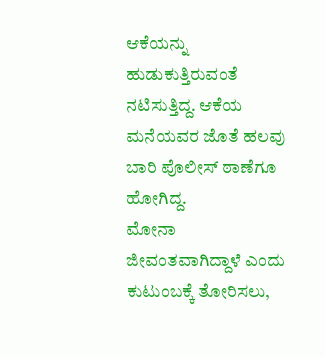ಆಕೆಯನ್ನು ಹುಡುಕುತ್ತಿರುವಂತೆ ನಟಿಸುತ್ತಿದ್ದ. ಆಕೆಯ ಮನೆಯವರ ಜೊತೆ ಹಲವು ಬಾರಿ ಪೊಲೀಸ್ ಠಾಣೆಗೂ ಹೋಗಿದ್ದ.
ಮೋನಾ ಜೀವಂತವಾಗಿದ್ದಾಳೆ ಎಂದು ಕುಟುಂಬಕ್ಕೆ ತೋರಿಸಲು,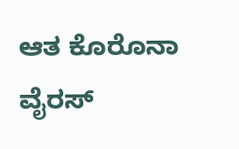ಆತ ಕೊರೊನಾ ವೈರಸ್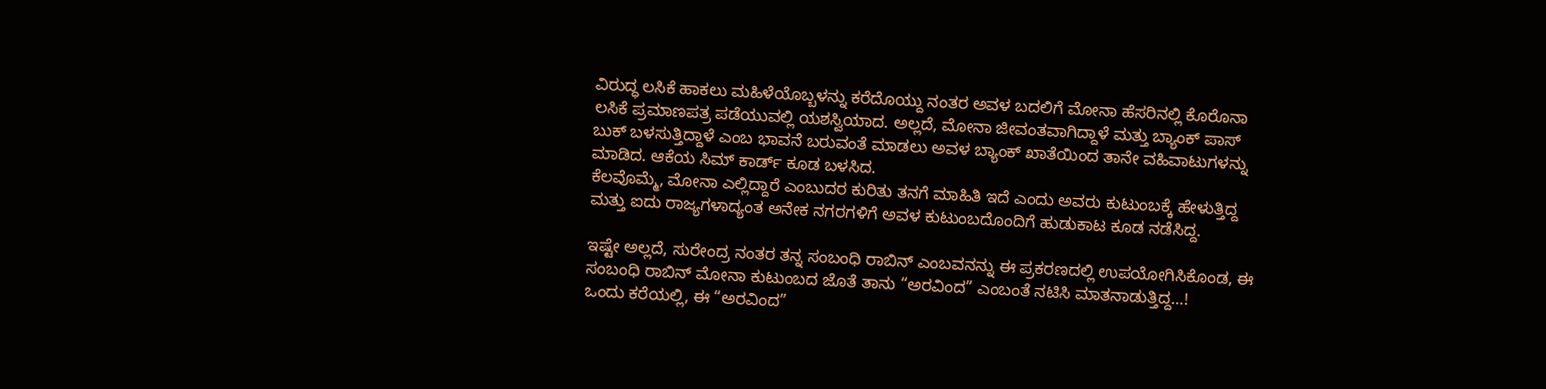ವಿರುದ್ಧ ಲಸಿಕೆ ಹಾಕಲು ಮಹಿಳೆಯೊಬ್ಬಳನ್ನು ಕರೆದೊಯ್ದು ನಂತರ ಅವಳ ಬದಲಿಗೆ ಮೋನಾ ಹೆಸರಿನಲ್ಲಿ ಕೊರೊನಾ ಲಸಿಕೆ ಪ್ರಮಾಣಪತ್ರ ಪಡೆಯುವಲ್ಲಿ ಯಶಸ್ವಿಯಾದ. ಅಲ್ಲದೆ, ಮೋನಾ ಜೀವಂತವಾಗಿದ್ದಾಳೆ ಮತ್ತು ಬ್ಯಾಂಕ್‌ ಪಾಸ್‌ ಬುಕ್‌ ಬಳಸುತ್ತಿದ್ದಾಳೆ ಎಂಬ ಭಾವನೆ ಬರುವಂತೆ ಮಾಡಲು ಅವಳ ಬ್ಯಾಂಕ್ ಖಾತೆಯಿಂದ ತಾನೇ ವಹಿವಾಟುಗಳನ್ನು ಮಾಡಿದ. ಆಕೆಯ ಸಿಮ್ ಕಾರ್ಡ್ ಕೂಡ ಬಳಸಿದ.
ಕೆಲವೊಮ್ಮೆ, ಮೋನಾ ಎಲ್ಲಿದ್ದಾರೆ ಎಂಬುದರ ಕುರಿತು ತನಗೆ ಮಾಹಿತಿ ಇದೆ ಎಂದು ಅವರು ಕುಟುಂಬಕ್ಕೆ ಹೇಳುತ್ತಿದ್ದ ಮತ್ತು ಐದು ರಾಜ್ಯಗಳಾದ್ಯಂತ ಅನೇಕ ನಗರಗಳಿಗೆ ಅವಳ ಕುಟುಂಬದೊಂದಿಗೆ ಹುಡುಕಾಟ ಕೂಡ ನಡೆಸಿದ್ದ.

ಇಷ್ಟೇ ಅಲ್ಲದೆ, ಸುರೇಂದ್ರ ನಂತರ ತನ್ನ ಸಂಬಂಧಿ ರಾಬಿನ್‌ ಎಂಬವನನ್ನು ಈ ಪ್ರಕರಣದಲ್ಲಿ ಉಪಯೋಗಿಸಿಕೊಂಡ, ಈ ಸಂಬಂಧಿ ರಾಬಿನ್‌ ಮೋನಾ ಕುಟುಂಬದ ಜೊತೆ ತಾನು “ಅರವಿಂದ” ಎಂಬಂತೆ ನಟಿಸಿ ಮಾತನಾಡುತ್ತಿದ್ದ…!
ಒಂದು ಕರೆಯಲ್ಲಿ, ಈ “ಅರವಿಂದ”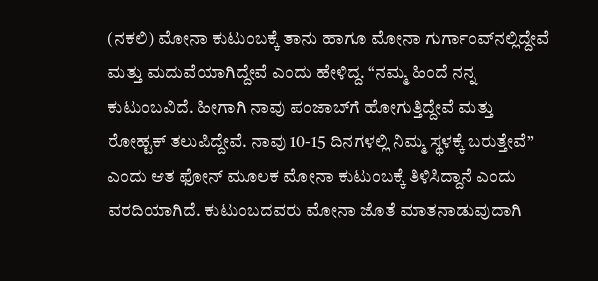(ನಕಲಿ) ಮೋನಾ ಕುಟುಂಬಕ್ಕೆ ತಾನು ಹಾಗೂ ಮೋನಾ ಗುರ್ಗಾಂವ್‌ನಲ್ಲಿದ್ದೇವೆ ಮತ್ತು ಮದುವೆಯಾಗಿದ್ದೇವೆ ಎಂದು ಹೇಳಿದ್ದ. “ನಮ್ಮ ಹಿಂದೆ ನನ್ನ ಕುಟುಂಬವಿದೆ. ಹೀಗಾಗಿ ನಾವು ಪಂಜಾಬ್‌ಗೆ ಹೋಗುತ್ತಿದ್ದೇವೆ ಮತ್ತು ರೋಹ್ಟಕ್ ತಲುಪಿದ್ದೇವೆ. ನಾವು 10-15 ದಿನಗಳಲ್ಲಿ ನಿಮ್ಮ ಸ್ಥಳಕ್ಕೆ ಬರುತ್ತೇವೆ” ಎಂದು ಆತ ಫೋನ್ ಮೂಲಕ ಮೋನಾ ಕುಟುಂಬಕ್ಕೆ ತಿಳಿಸಿದ್ದಾನೆ ಎಂದು ವರದಿಯಾಗಿದೆ. ಕುಟುಂಬದವರು ಮೋನಾ ಜೊತೆ ಮಾತನಾಡುವುದಾಗಿ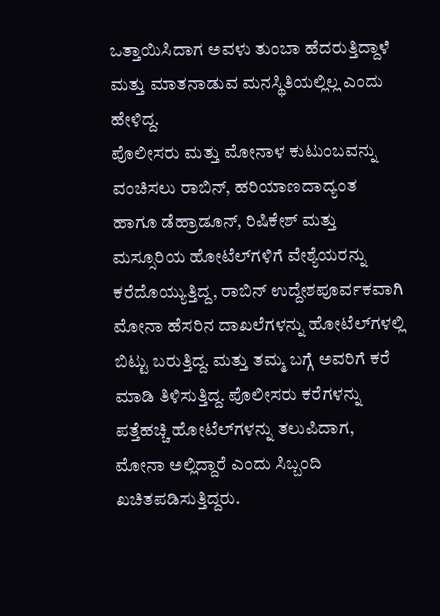ಒತ್ತಾಯಿಸಿದಾಗ ಅವಳು ತುಂಬಾ ಹೆದರುತ್ತಿದ್ದಾಳೆ ಮತ್ತು ಮಾತನಾಡುವ ಮನಸ್ಥಿತಿಯಲ್ಲಿಲ್ಲ ಎಂದು ಹೇಳಿದ್ದ.
ಪೊಲೀಸರು ಮತ್ತು ಮೋನಾಳ ಕುಟುಂಬವನ್ನು ವಂಚಿಸಲು ರಾಬಿನ್‌, ಹರಿಯಾಣದಾದ್ಯಂತ ಹಾಗೂ ಡೆಹ್ರಾಡೂನ್, ರಿಷಿಕೇಶ್ ಮತ್ತು ಮಸ್ಸೂರಿಯ ಹೋಟೆಲ್‌ಗಳಿಗೆ ವೇಶ್ಯೆಯರನ್ನು ಕರೆದೊಯ್ಯುತ್ತಿದ್ದ, ರಾಬಿನ್ ಉದ್ದೇಶಪೂರ್ವಕವಾಗಿ ಮೋನಾ ಹೆಸರಿನ ದಾಖಲೆಗಳನ್ನು ಹೋಟೆಲ್‌ಗಳಲ್ಲಿ ಬಿಟ್ಟು ಬರುತ್ತಿದ್ದ. ಮತ್ತು ತಮ್ಮ ಬಗ್ಗೆ ಅವರಿಗೆ ಕರೆ ಮಾಡಿ ತಿಳಿಸುತ್ತಿದ್ದ. ಪೊಲೀಸರು ಕರೆಗಳನ್ನು ಪತ್ತೆಹಚ್ಚಿ ಹೋಟೆಲ್‌ಗಳನ್ನು ತಲುಪಿದಾಗ, ಮೋನಾ ಅಲ್ಲಿದ್ದಾರೆ ಎಂದು ಸಿಬ್ಬಂದಿ ಖಚಿತಪಡಿಸುತ್ತಿದ್ದರು.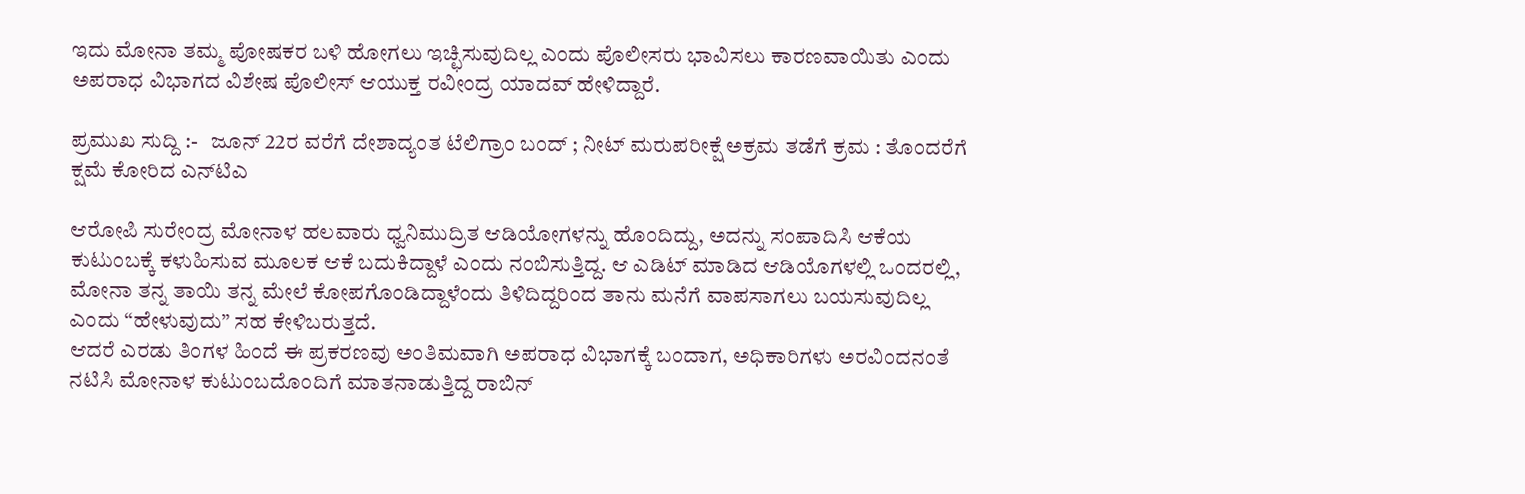ಇದು ಮೋನಾ ತಮ್ಮ ಪೋಷಕರ ಬಳಿ ಹೋಗಲು ಇಚ್ಛಿಸುವುದಿಲ್ಲ ಎಂದು ಪೊಲೀಸರು ಭಾವಿಸಲು ಕಾರಣವಾಯಿತು ಎಂದು ಅಪರಾಧ ವಿಭಾಗದ ವಿಶೇಷ ಪೊಲೀಸ್ ಆಯುಕ್ತ ರವೀಂದ್ರ ಯಾದವ್ ಹೇಳಿದ್ದಾರೆ.

ಪ್ರಮುಖ ಸುದ್ದಿ :-   ಜೂನ್ 22ರ ವರೆಗೆ ದೇಶಾದ್ಯಂತ ಟೆಲಿಗ್ರಾಂ ಬಂದ್‌ ; ನೀಟ್ ಮರುಪರೀಕ್ಷೆ ಅಕ್ರಮ ತಡೆಗೆ ಕ್ರಮ : ತೊಂದರೆಗೆ ಕ್ಷಮೆ ಕೋರಿದ ಎನ್‌ಟಿಎ

ಆರೋಪಿ ಸುರೇಂದ್ರ ಮೋನಾಳ ಹಲವಾರು ಧ್ವನಿಮುದ್ರಿತ ಆಡಿಯೋಗಳನ್ನು ಹೊಂದಿದ್ದು, ಅದನ್ನು ಸಂಪಾದಿಸಿ ಆಕೆಯ ಕುಟುಂಬಕ್ಕೆ ಕಳುಹಿಸುವ ಮೂಲಕ ಆಕೆ ಬದುಕಿದ್ದಾಳೆ ಎಂದು ನಂಬಿಸುತ್ತಿದ್ದ. ಆ ಎಡಿಟ್ ಮಾಡಿದ ಆಡಿಯೊಗಳಲ್ಲಿ ಒಂದರಲ್ಲಿ, ಮೋನಾ ತನ್ನ ತಾಯಿ ತನ್ನ ಮೇಲೆ ಕೋಪಗೊಂಡಿದ್ದಾಳೆಂದು ತಿಳಿದಿದ್ದರಿಂದ ತಾನು ಮನೆಗೆ ವಾಪಸಾಗಲು ಬಯಸುವುದಿಲ್ಲ ಎಂದು “ಹೇಳುವುದು” ಸಹ ಕೇಳಿಬರುತ್ತದೆ.
ಆದರೆ ಎರಡು ತಿಂಗಳ ಹಿಂದೆ ಈ ಪ್ರಕರಣವು ಅಂತಿಮವಾಗಿ ಅಪರಾಧ ವಿಭಾಗಕ್ಕೆ ಬಂದಾಗ, ಅಧಿಕಾರಿಗಳು ಅರವಿಂದನಂತೆ ನಟಿಸಿ ಮೋನಾಳ ಕುಟುಂಬದೊಂದಿಗೆ ಮಾತನಾಡುತ್ತಿದ್ದ ರಾಬಿನ್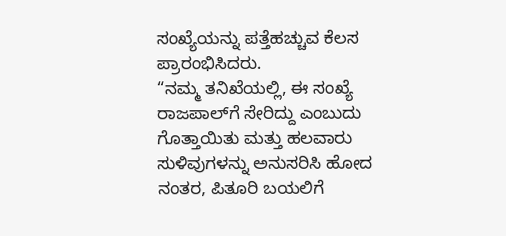ಸಂಖ್ಯೆಯನ್ನು ಪತ್ತೆಹಚ್ಚುವ ಕೆಲಸ ಪ್ರಾರಂಭಿಸಿದರು.
“ನಮ್ಮ ತನಿಖೆಯಲ್ಲಿ, ಈ ಸಂಖ್ಯೆ ರಾಜಪಾಲ್‌ಗೆ ಸೇರಿದ್ದು ಎಂಬುದು ಗೊತ್ತಾಯಿತು ಮತ್ತು ಹಲವಾರು ಸುಳಿವುಗಳನ್ನು ಅನುಸರಿಸಿ ಹೋದ ನಂತರ, ಪಿತೂರಿ ಬಯಲಿಗೆ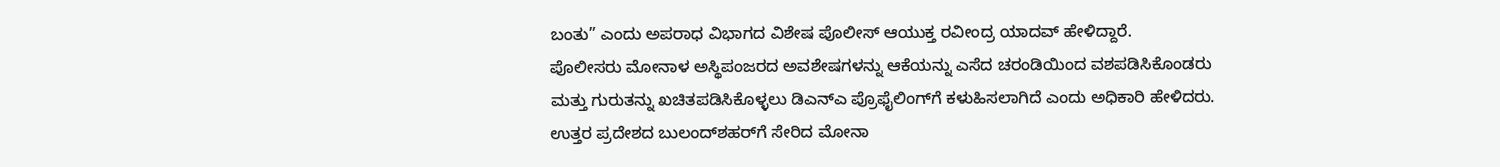ಬಂತು” ಎಂದು ಅಪರಾಧ ವಿಭಾಗದ ವಿಶೇಷ ಪೊಲೀಸ್ ಆಯುಕ್ತ ರವೀಂದ್ರ ಯಾದವ್ ಹೇಳಿದ್ದಾರೆ.
ಪೊಲೀಸರು ಮೋನಾಳ ಅಸ್ಥಿಪಂಜರದ ಅವಶೇಷಗಳನ್ನು ಆಕೆಯನ್ನು ಎಸೆದ ಚರಂಡಿಯಿಂದ ವಶಪಡಿಸಿಕೊಂಡರು ಮತ್ತು ಗುರುತನ್ನು ಖಚಿತಪಡಿಸಿಕೊಳ್ಳಲು ಡಿಎನ್‌ಎ ಪ್ರೊಫೈಲಿಂಗ್‌ಗೆ ಕಳುಹಿಸಲಾಗಿದೆ ಎಂದು ಅಧಿಕಾರಿ ಹೇಳಿದರು.
ಉತ್ತರ ಪ್ರದೇಶದ ಬುಲಂದ್‌ಶಹರ್‌ಗೆ ಸೇರಿದ ಮೋನಾ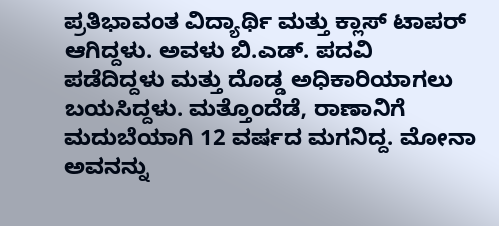ಪ್ರತಿಭಾವಂತ ವಿದ್ಯಾರ್ಥಿ ಮತ್ತು ಕ್ಲಾಸ್ ಟಾಪರ್ ಆಗಿದ್ದಳು. ಅವಳು ಬಿ.ಎಡ್. ಪದವಿ ಪಡೆದಿದ್ದಳು ಮತ್ತು ದೊಡ್ಡ ಅಧಿಕಾರಿಯಾಗಲು ಬಯಸಿದ್ದಳು. ಮತ್ತೊಂದೆಡೆ, ರಾಣಾನಿಗೆ ಮದುಬೆಯಾಗಿ 12 ವರ್ಷದ ಮಗನಿದ್ದ. ಮೋನಾ ಅವನನ್ನು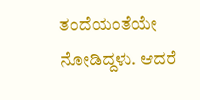ತಂದೆಯಂತೆಯೇ ನೋಡಿದ್ದಳು. ಆದರೆ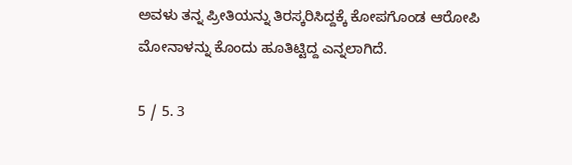ಅವಳು ತನ್ನ ಪ್ರೀತಿಯನ್ನು ತಿರಸ್ಕರಿಸಿದ್ದಕ್ಕೆ ಕೋಪಗೊಂಡ ಆರೋಪಿ ಮೋನಾಳನ್ನು ಕೊಂದು ಹೂತಿಟ್ಟಿದ್ದ ಎನ್ನಲಾಗಿದೆ.

5 / 5. 3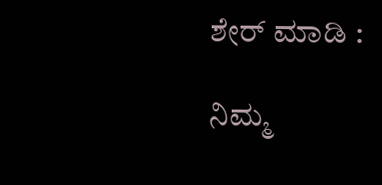ಶೇರ್ ಮಾಡಿ :

ನಿಮ್ಮ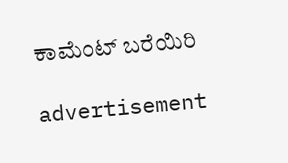ಕಾಮೆಂಟ್ ಬರೆಯಿರಿ

advertisement